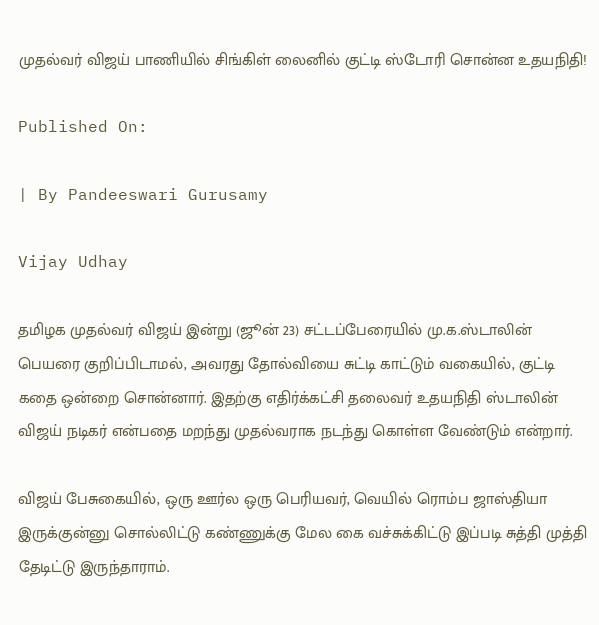முதல்வர் விஜய் பாணியில் சிங்கிள் லைனில் குட்டி ஸ்டோரி சொன்ன உதயநிதி!

Published On:

| By Pandeeswari Gurusamy

Vijay Udhay

தமிழக முதல்வர் விஜய் இன்று (ஜூன் 23) சட்டப்பேரையில் மு.க.ஸ்டாலின் பெயரை குறிப்பிடாமல், அவரது தோல்வியை சுட்டி காட்டும் வகையில், குட்டி கதை ஒன்றை சொன்னார். இதற்கு எதிர்க்கட்சி தலைவர் உதயநிதி ஸ்டாலின் விஜய் நடிகர் என்பதை மறந்து முதல்வராக நடந்து கொள்ள வேண்டும் என்றார்.

விஜய் பேசுகையில், ஒரு ஊர்ல ஒரு பெரியவர், வெயில் ரொம்ப ஜாஸ்தியா இருக்குன்னு சொல்லிட்டு கண்ணுக்கு மேல கை வச்சுக்கிட்டு இப்படி சுத்தி முத்தி தேடிட்டு இருந்தாராம்.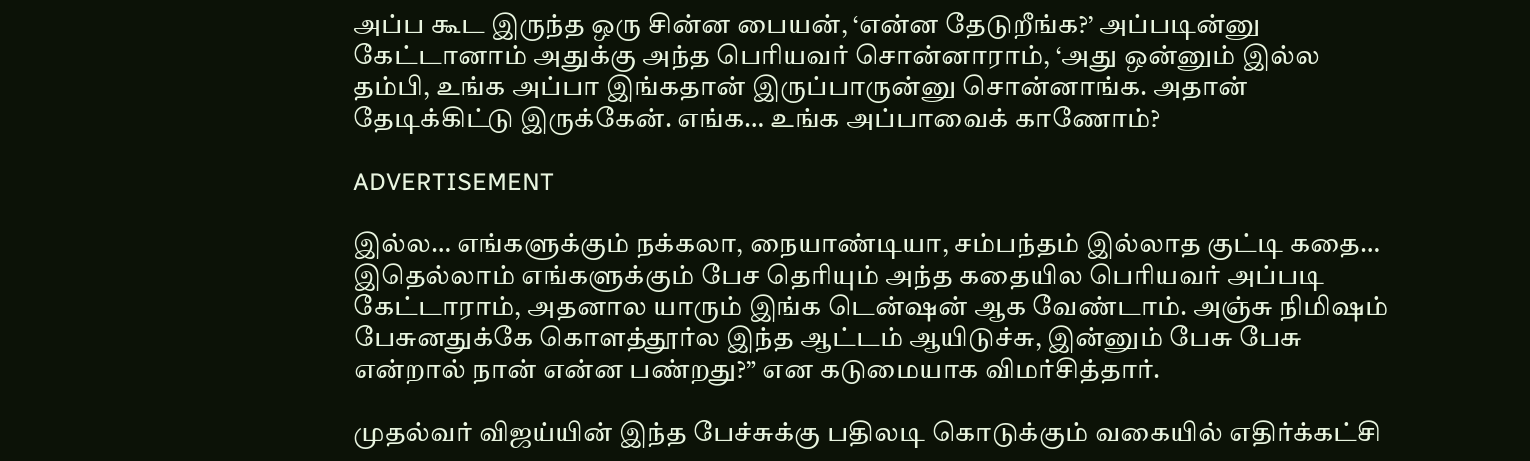அப்ப கூட இருந்த ஒரு சின்ன பையன், ‘என்ன தேடுறீங்க?’ அப்படின்னு கேட்டானாம் அதுக்கு அந்த பெரியவர் சொன்னாராம், ‘அது ஒன்னும் இல்ல தம்பி, உங்க அப்பா இங்கதான் இருப்பாருன்னு சொன்னாங்க. அதான் தேடிக்கிட்டு இருக்கேன். எங்க… உங்க அப்பாவைக் காணோம்?

ADVERTISEMENT

இல்ல… எங்களுக்கும் நக்கலா, நையாண்டியா, சம்பந்தம் இல்லாத குட்டி கதை… இதெல்லாம் எங்களுக்கும் பேச தெரியும் அந்த கதையில பெரியவர் அப்படி கேட்டாராம், அதனால யாரும் இங்க டென்ஷன் ஆக வேண்டாம். அஞ்சு நிமிஷம் பேசுனதுக்கே கொளத்தூர்ல இந்த ஆட்டம் ஆயிடுச்சு, இன்னும் பேசு பேசு என்றால் நான் என்ன பண்றது?” என கடுமையாக விமர்சித்தார்.

முதல்வர் விஜய்யின் இந்த பேச்சுக்கு பதிலடி கொடுக்கும் வகையில் எதிர்க்கட்சி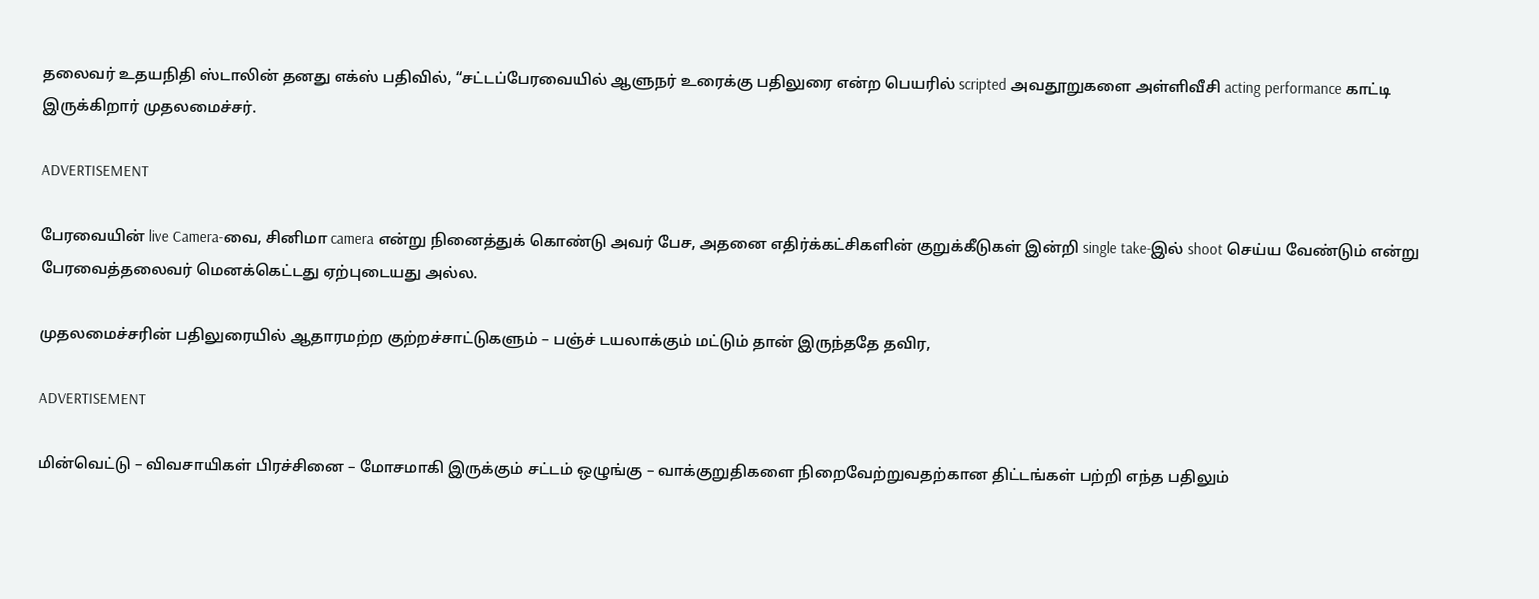தலைவர் உதயநிதி ஸ்டாலின் தனது எக்ஸ் பதிவில், “சட்டப்பேரவையில் ஆளுநர் உரைக்கு பதிலுரை என்ற பெயரில் scripted அவதூறுகளை அள்ளிவீசி acting performance காட்டி இருக்கிறார் முதலமைச்சர்.

ADVERTISEMENT

பேரவையின் live Camera-வை, சினிமா camera என்று நினைத்துக் கொண்டு அவர் பேச, அதனை எதிர்க்கட்சிகளின் குறுக்கீடுகள் இன்றி single take-இல் shoot செய்ய வேண்டும் என்று பேரவைத்தலைவர் மெனக்கெட்டது ஏற்புடையது அல்ல.

முதலமைச்சரின் பதிலுரையில் ஆதாரமற்ற குற்றச்சாட்டுகளும் – பஞ்ச் டயலாக்கும் மட்டும் தான் இருந்ததே தவிர,

ADVERTISEMENT

மின்வெட்டு – விவசாயிகள் பிரச்சினை – மோசமாகி இருக்கும் சட்டம் ஒழுங்கு – வாக்குறுதிகளை நிறைவேற்றுவதற்கான திட்டங்கள் பற்றி எந்த பதிலும்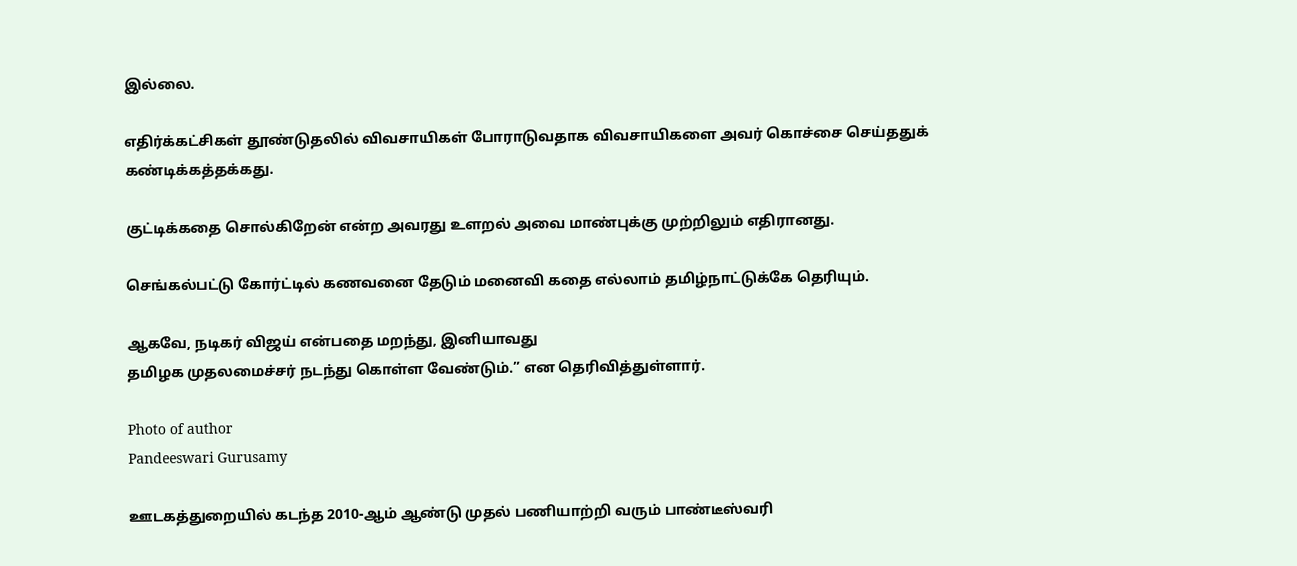இல்லை.

எதிர்க்கட்சிகள் தூண்டுதலில் விவசாயிகள் போராடுவதாக விவசாயிகளை அவர் கொச்சை செய்ததுக் கண்டிக்கத்தக்கது.

குட்டிக்கதை சொல்கிறேன் என்ற அவரது உளறல் அவை மாண்புக்கு முற்றிலும் எதிரானது.

செங்கல்பட்டு கோர்ட்டில் கணவனை தேடும் மனைவி கதை எல்லாம் தமிழ்நாட்டுக்கே தெரியும்.

ஆகவே, நடிகர் விஜய் என்பதை மறந்து, இனியாவது
தமிழக முதலமைச்சர் நடந்து கொள்ள வேண்டும்.” என தெரிவித்துள்ளார்.

Photo of author
Pandeeswari Gurusamy

ஊடகத்துறையில் கடந்த 2010-ஆம் ஆண்டு முதல் பணியாற்றி வரும் பாண்டீஸ்வரி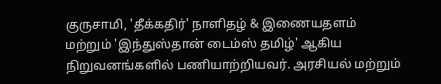குருசாமி, 'தீக்கதிர்' நாளிதழ் & இணையதளம் மற்றும் 'இந்துஸ்தான் டைம்ஸ் தமிழ்' ஆகிய நிறுவனங்களில் பணியாற்றியவர். அரசியல் மற்றும்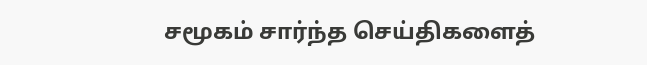சமூகம் சார்ந்த செய்திகளைத்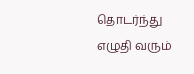தொடர்ந்து எழுதி வரும்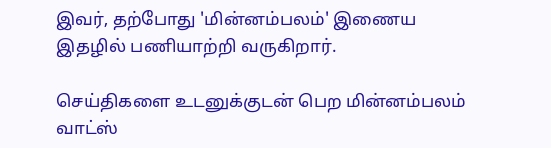இவர், தற்போது 'மின்னம்பலம்' இணைய இதழில் பணியாற்றி வருகிறார்.

செய்திகளை உடனுக்குடன் பெற மின்னம்பலம் வாட்ஸ்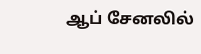ஆப் சேனலில்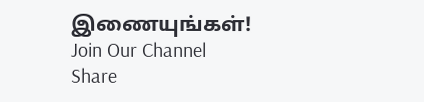இணையுங்கள்!
Join Our Channel
Share